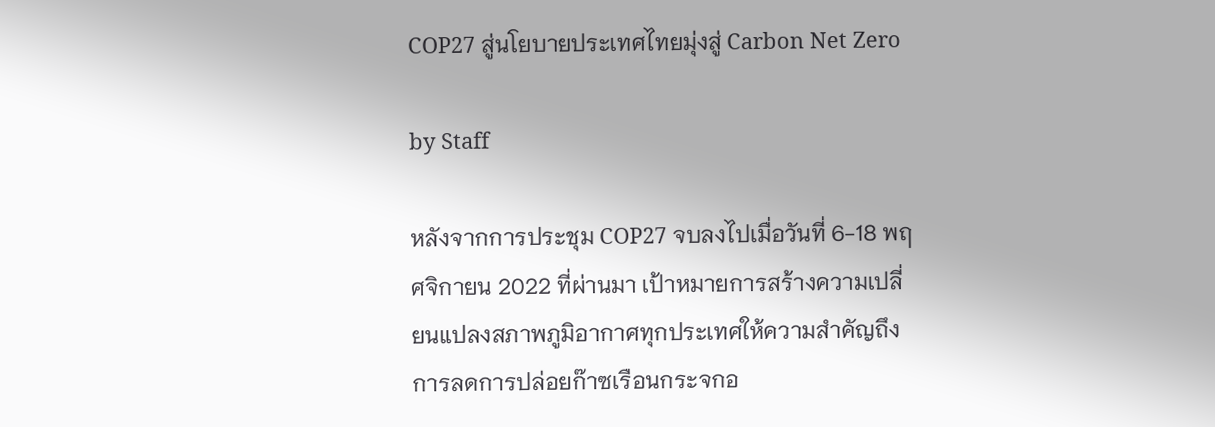COP27 สู่นโยบายประเทศไทยมุ่งสู่ Carbon Net Zero

by Staff

หลังจากการประชุม COP27 จบลงไปเมื่อวันที่ 6-18 พฤศจิกายน 2022 ที่ผ่านมา เป้าหมายการสร้างความเปลี่ยนแปลงสภาพภูมิอากาศทุกประเทศให้ความสำคัญถึงการลดการปล่อยก๊าซเรือนกระจกอ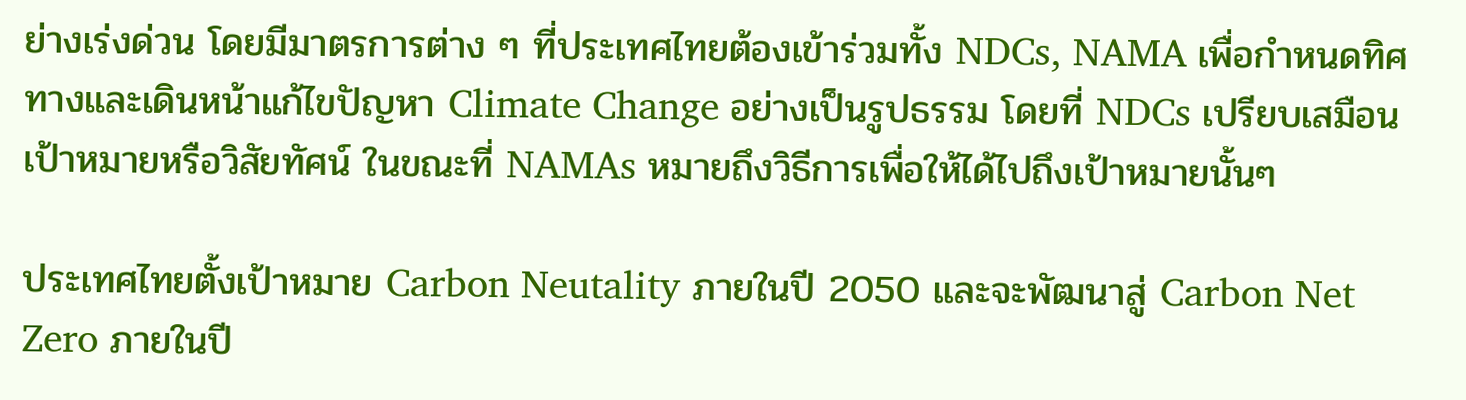ย่างเร่งด่วน โดยมีมาตรการต่าง ๆ ที่ประเทศไทยต้องเข้าร่วมทั้ง NDCs, NAMA เพื่อกำหนดทิศทางและเดินหน้าแก้ไขปัญหา Climate Change อย่างเป็นรูปธรรม โดยที่ NDCs เปรียบเสมือนเป้าหมายหรือวิสัยทัศน์ ในขณะที่ NAMAs หมายถึงวิธีการเพื่อให้ได้ไปถึงเป้าหมายนั้นๆ

ประเทศไทยตั้งเป้าหมาย Carbon Neutality ภายในปี 2050 และจะพัฒนาสู่ Carbon Net Zero ภายในปี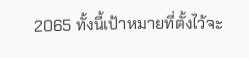2065 ทั้งนี้เป้าหมายที่ตั้งไว้จะ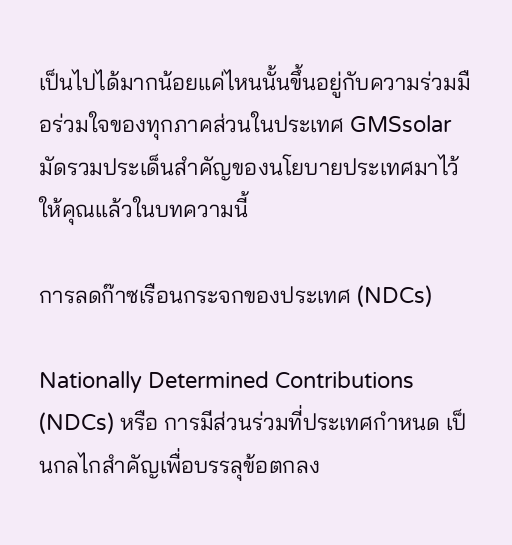เป็นไปได้มากน้อยแค่ไหนนั้นขึ้นอยู่กับความร่วมมือร่วมใจของทุกภาคส่วนในประเทศ GMSsolar มัดรวมประเด็นสำคัญของนโยบายประเทศมาไว้ให้คุณแล้วในบทความนี้

การลดก๊าซเรือนกระจกของประเทศ (NDCs)

Nationally Determined Contributions (NDCs) หรือ การมีส่วนร่วมที่ประเทศกำหนด เป็นกลไกสำคัญเพื่อบรรลุข้อตกลง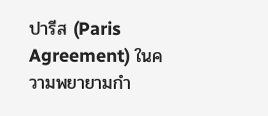ปารีส (Paris Agreement) ในความพยายามกำ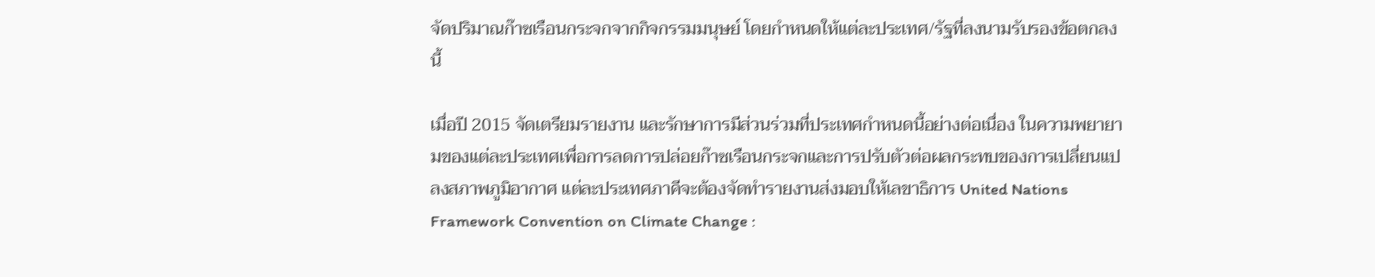จัดปริมาณก๊าซเรือนกระจกจากกิจกรรมมนุษย์ โดยกำหนดให้แต่ละประเทศ/รัฐที่ลงนามรับรองข้อตกลงนี้

เมื่อปี 2015 จัดเตรียมรายงาน และรักษาการมีส่วนร่วมที่ประเทศกำหนดนี้อย่างต่อเนื่อง ในความพยายามของแต่ละประเทศเพื่อการลดการปล่อยก๊าซเรือนกระจกและการปรับตัวต่อผลกระทบของการเปลี่ยนแปลงสภาพภูมิอากาศ แต่ละประเทศภาคีจะต้องจัดทำรายงานส่งมอบให้เลขาธิการ United Nations Framework Convention on Climate Change :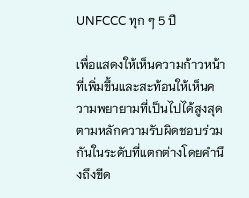UNFCCC ทุก ๆ 5 ปี

เพื่อแสดงให้เห็นความก้าวหน้าที่เพิ่มขึ้นและสะท้อนให้เห็นความพยายามที่เป็นไปได้สูงสุด ตามหลักความรับผิดชอบร่วมกันในระดับที่แตกต่างโดยคำนึงถึงขีด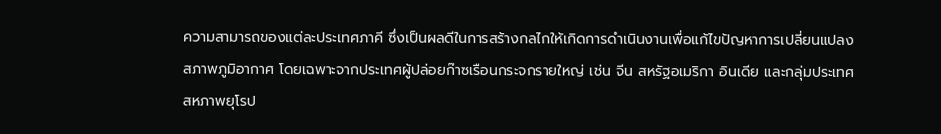ความสามารถของแต่ละประเทศภาคี ซึ่งเป็นผลดีในการสร้างกลไกให้เกิดการดำเนินงานเพื่อแก้ไขปัญหาการเปลี่ยนแปลงสภาพภูมิอากาศ โดยเฉพาะจากประเทศผู้ปล่อยก๊าซเรือนกระจกรายใหญ่ เช่น จีน สหรัฐอเมริกา อินเดีย และกลุ่มประเทศสหภาพยุโรป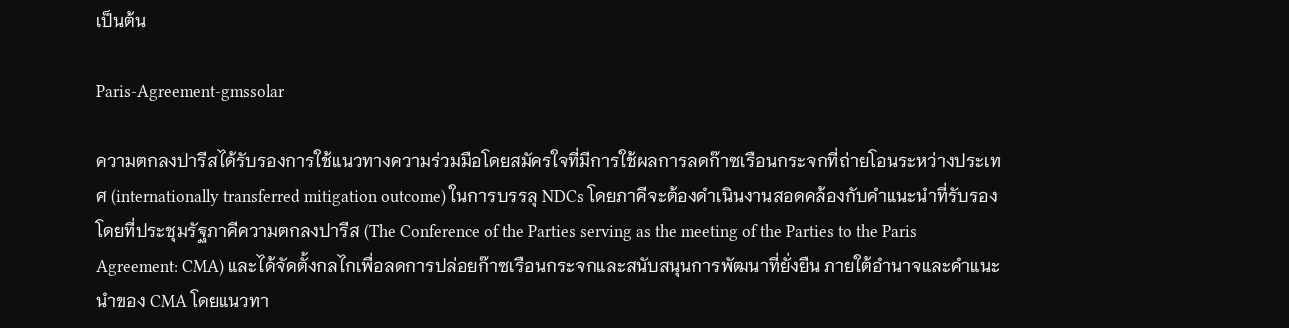เป็นต้น

Paris-Agreement-gmssolar

ความตกลงปารีสได้รับรองการใช้แนวทางความร่วมมือโดยสมัครใจที่มีการใช้ผลการลดก๊าซเรือนกระจกที่ถ่ายโอนระหว่างประเทศ (internationally transferred mitigation outcome) ในการบรรลุ NDCs โดยภาคีจะต้องดำเนินงานสอดคล้องกับคำแนะนำที่รับรองโดยที่ประชุมรัฐภาคีความตกลงปารีส (The Conference of the Parties serving as the meeting of the Parties to the Paris Agreement: CMA) และได้จัดตั้งกลไกเพื่อลดการปล่อยก๊าซเรือนกระจกและสนับสนุนการพัฒนาที่ยั่งยืน ภายใต้อำนาจและคำแนะนำของ CMA โดยแนวทา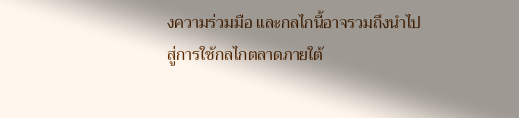งความร่วมมือ และกลไกนี้อาจรวมถึงนำไปสู่การใช้กลไกตลาดภายใต้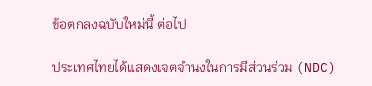ข้อตกลงฉบับใหม่นี้ ต่อไป

ประเทศไทยได้แสดงเจตจำนงในการมีส่วนร่วม (NDC)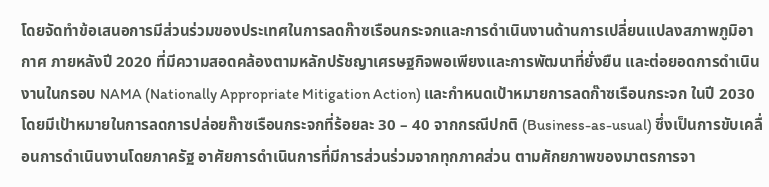โดยจัดทำข้อเสนอการมีส่วนร่วมของประเทศในการลดก๊าซเรือนกระจกและการดำเนินงานด้านการเปลี่ยนแปลงสภาพภูมิอากาศ ภายหลังปี 2020 ที่มีความสอดคล้องตามหลักปรัชญาเศรษฐกิจพอเพียงและการพัฒนาที่ยั่งยืน และต่อยอดการดำเนินงานในกรอบ NAMA (Nationally Appropriate Mitigation Action) และกำหนดเป้าหมายการลดก๊าซเรือนกระจก ในปี 2030 โดยมีเป้าหมายในการลดการปล่อยก๊าซเรือนกระจกที่ร้อยละ 30 – 40 จากกรณีปกติ (Business-as-usual) ซึ่งเป็นการขับเคลื่อนการดำเนินงานโดยภาครัฐ อาศัยการดำเนินการที่มีการส่วนร่วมจากทุกภาคส่วน ตามศักยภาพของมาตรการจา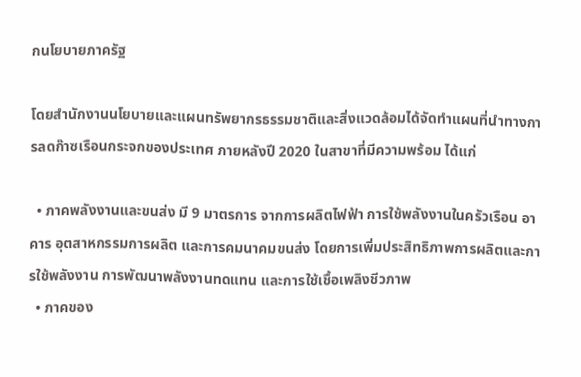กนโยบายภาครัฐ

โดยสำนักงานนโยบายและแผนทรัพยากรธรรมชาติและสิ่งแวดล้อมได้จัดทำแผนที่นำทางการลดก๊าซเรือนกระจกของประเทศ ภายหลังปี 2020 ในสาขาที่มีความพร้อม ได้แก่

  • ภาคพลังงานและขนส่ง มี 9 มาตรการ จากการผลิตไฟฟ้า การใช้พลังงานในครัวเรือน อาคาร อุตสาหกรรมการผลิต และการคมนาคมขนส่ง โดยการเพิ่มประสิทธิภาพการผลิตและการใช้พลังงาน การพัฒนาพลังงานทดแทน และการใช้เชื้อเพลิงชีวภาพ
  • ภาคของ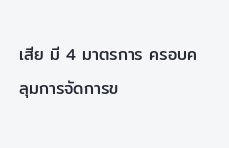เสีย มี 4 มาตรการ ครอบคลุมการจัดการข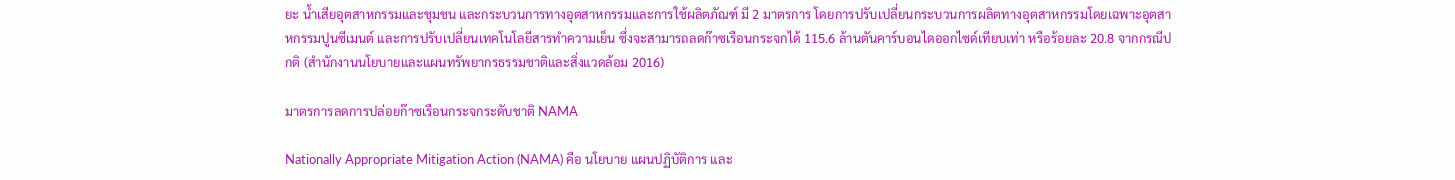ยะ น้ำเสียอุตสาหกรรมและชุมชน และกระบวนการทางอุตสาหกรรมและการใช้ผลิตภัณฑ์ มี 2 มาตรการ โดยการปรับเปลี่ยนกระบวนการผลิตทางอุตสาหกรรมโดยเฉพาะอุตสาหกรรมปูนซีเมนต์ และการปรับเปลี่ยนเทคโนโลยีสารทำความเย็น ซึ่งจะสามารถลดก๊าซเรือนกระจกได้ 115.6 ล้านตันคาร์บอนไดออกไซด์เทียบเท่า หรือร้อยละ 20.8 จากกรณีปกติ (สำนักงานนโยบายและแผนทรัพยากรธรรมชาติและสิ่งแวดล้อม 2016)

มาตรการลดการปล่อยก๊าซเรือนกระจกระดับชาติ NAMA

Nationally Appropriate Mitigation Action (NAMA) คือ นโยบาย แผนปฏิบัติการ และ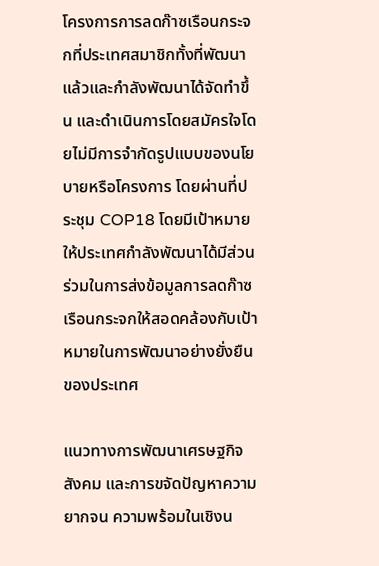โครงการการลดก๊าซเรือนกระจกที่ประเทศสมาชิกทั้งที่พัฒนาแล้วและกำลังพัฒนาได้จัดทำขึ้น และดำเนินการโดยสมัครใจโดยไม่มีการจำกัดรูปแบบของนโยบายหรือโครงการ โดยผ่านที่ประชุม COP18 โดยมีเป้าหมายให้ประเทศกำลังพัฒนาได้มีส่วนร่วมในการส่งข้อมูลการลดก๊าซเรือนกระจกให้สอดคล้องกับเป้าหมายในการพัฒนาอย่างยั่งยืนของประเทศ

แนวทางการพัฒนาเศรษฐกิจ สังคม และการขจัดปัญหาความยากจน ความพร้อมในเชิงน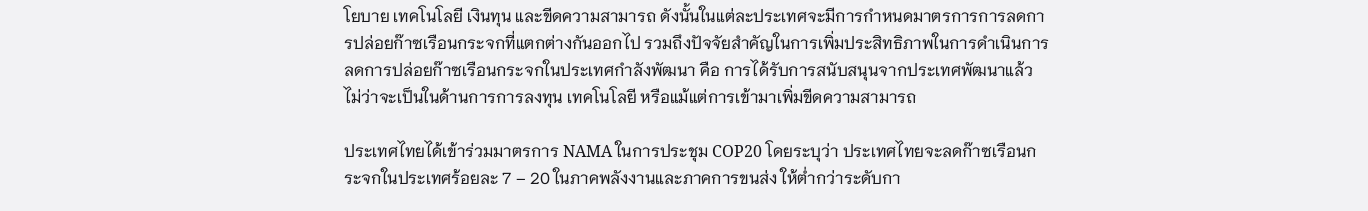โยบาย เทคโนโลยี เงินทุน และขีดความสามารถ ดังนั้นในแต่ละประเทศจะมีการกำหนดมาตรการการลดการปล่อยก๊าซเรือนกระจกที่แตกต่างกันออกไป รวมถึงปัจจัยสำคัญในการเพิ่มประสิทธิภาพในการดำเนินการลดการปล่อยก๊าซเรือนกระจกในประเทศกำลังพัฒนา คือ การได้รับการสนับสนุนจากประเทศพัฒนาแล้ว ไม่ว่าจะเป็นในด้านการการลงทุน เทคโนโลยี หรือแม้แต่การเข้ามาเพิ่มขีดความสามารถ

ประเทศไทยได้เข้าร่วมมาตรการ NAMA ในการประชุม COP20 โดยระบุว่า ประเทศไทยจะลดก๊าซเรือนกระจกในประเทศร้อยละ 7 – 20 ในภาคพลังงานและภาคการขนส่ง ให้ต่ำกว่าระดับกา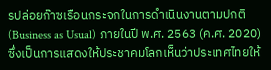รปล่อยก๊าซเรือนกระจกในการดำเนินงานตามปกติ (Business as Usual) ภายในปี พ.ศ. 2563 (ค.ศ. 2020) ซึ่งเป็นการแสดงให้ประชาคมโลกเห็นว่าประเทศไทยให้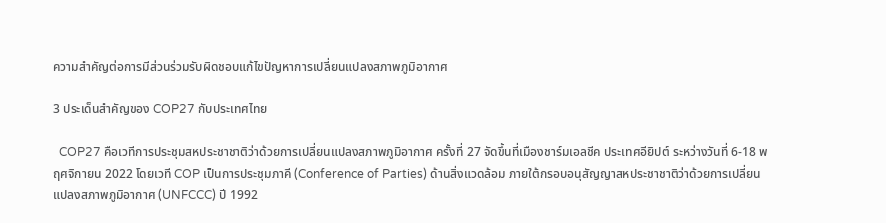ความสำคัญต่อการมีส่วนร่วมรับผิดชอบแก้ไขปัญหาการเปลี่ยนแปลงสภาพภูมิอากาศ

3 ประเด็นสำคัญของ COP27 กับประเทศไทย

  COP27 คือเวทีการประชุมสหประชาชาติว่าด้วยการเปลี่ยนแปลงสภาพภูมิอากาศ ครั้งที่ 27 จัดขึ้นที่เมืองชาร์มเอลชีค ประเทศอียิปต์ ระหว่างวันที่ 6-18 พฤศจิกายน 2022 โดยเวที COP เป็นการประชุมภาคี (Conference of Parties) ด้านสิ่งแวดล้อม ภายใต้กรอบอนุสัญญาสหประชาชาติว่าด้วยการเปลี่ยนแปลงสภาพภูมิอากาศ (UNFCCC) ปี 1992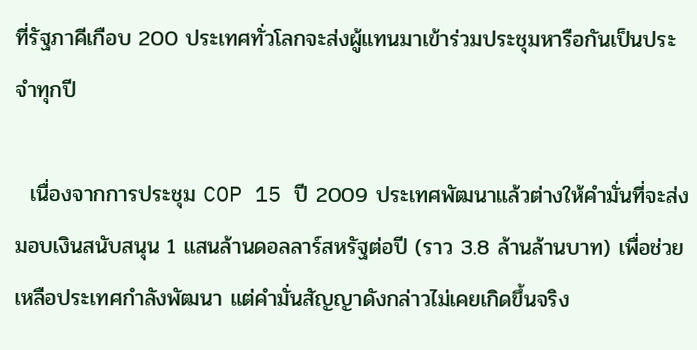ที่รัฐภาคีเกือบ 200 ประเทศทั่วโลกจะส่งผู้แทนมาเข้าร่วมประชุมหารือกันเป็นประจำทุกปี

  เนื่องจากการประชุม COP 15 ปี 2009 ประเทศพัฒนาแล้วต่างให้คำมั่นที่จะส่งมอบเงินสนับสนุน 1 แสนล้านดอลลาร์สหรัฐต่อปี (ราว 3.8 ล้านล้านบาท) เพื่อช่วยเหลือประเทศกำลังพัฒนา แต่คำมั่นสัญญาดังกล่าวไม่เคยเกิดขึ้นจริง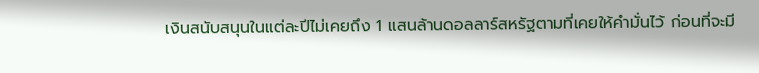เงินสนับสนุนในแต่ละปีไม่เคยถึง 1 แสนล้านดอลลาร์สหรัฐตามที่เคยให้คำมั่นไว้ ก่อนที่จะมี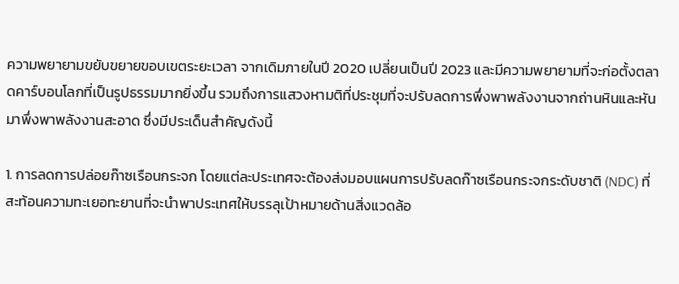ความพยายามขยับขยายขอบเขตระยะเวลา จากเดิมภายในปี 2020 เปลี่ยนเป็นปี 2023 และมีความพยายามที่จะก่อตั้งตลาดคาร์บอนโลกที่เป็นรูปธรรมมากยิ่งขึ้น รวมถึงการแสวงหามติที่ประชุมที่จะปรับลดการพึ่งพาพลังงานจากถ่านหินและหันมาพึ่งพาพลังงานสะอาด ซึ่งมีประเด็นสำคัญดังนี้

1. การลดการปล่อยก๊าซเรือนกระจก โดยแต่ละประเทศจะต้องส่งมอบแผนการปรับลดก๊าซเรือนกระจกระดับชาติ (NDC) ที่สะท้อนความทะเยอทะยานที่จะนำพาประเทศให้บรรลุเป้าหมายด้านสิ่งแวดล้อ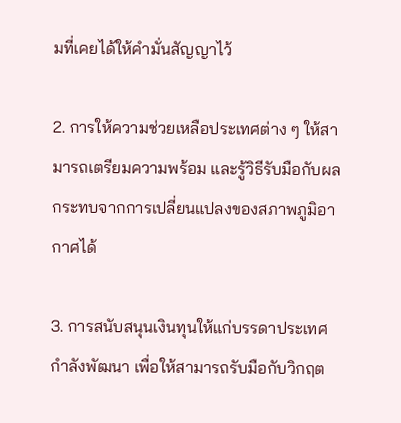มที่เคยได้ให้คำมั่นสัญญาไว้

2. การให้ความช่วยเหลือประเทศต่าง ๆ ให้สามารถเตรียมความพร้อม และรู้วิธีรับมือกับผลกระทบจากการเปลี่ยนแปลงของสภาพภูมิอากาศได้

3. การสนับสนุนเงินทุนให้แก่บรรดาประเทศกำลังพัฒนา เพื่อให้สามารถรับมือกับวิกฤต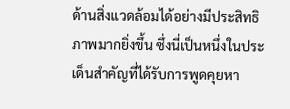ด้านสิ่งแวดล้อมได้อย่างมีประสิทธิภาพมากยิ่งขึ้น ซึ่งนี่เป็นหนึ่งในประเด็นสำคัญที่ได้รับการพูดคุยหา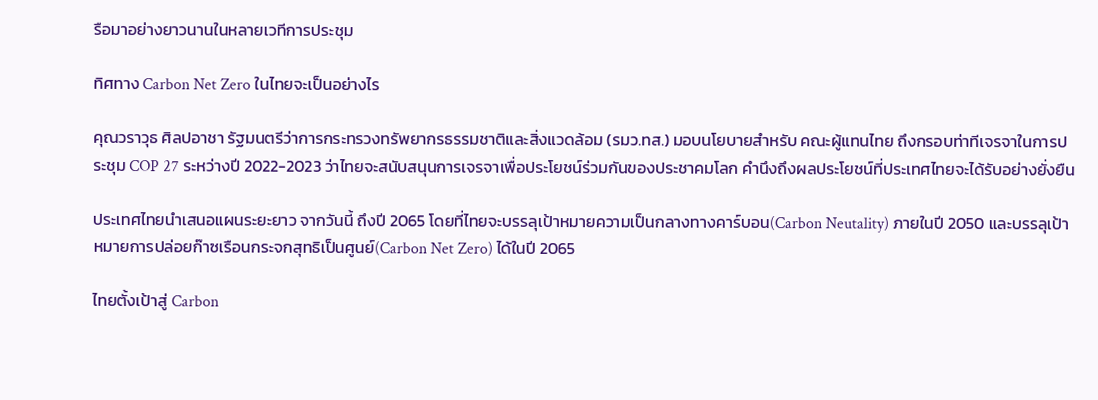รือมาอย่างยาวนานในหลายเวทีการประชุม

ทิศทาง Carbon Net Zero ในไทยจะเป็นอย่างไร

คุณวราวุธ ศิลปอาชา รัฐมนตรีว่าการกระทรวงทรัพยากรธรรมชาติและสิ่งแวดล้อม (รมว.ทส.) มอบนโยบายสำหรับ คณะผู้แทนไทย ถึงกรอบท่าทีเจรจาในการประชุม COP 27 ระหว่างปี 2022-2023 ว่าไทยจะสนับสนุนการเจรจาเพื่อประโยชน์ร่วมกันของประชาคมโลก คำนึงถึงผลประโยชน์ที่ประเทศไทยจะได้รับอย่างยั่งยืน

ประเทศไทยนำเสนอแผนระยะยาว จากวันนี้ ถึงปี 2065 โดยที่ไทยจะบรรลุเป้าหมายความเป็นกลางทางคาร์บอน(Carbon Neutality) ภายในปี 2050 และบรรลุเป้าหมายการปล่อยก๊าซเรือนกระจกสุทธิเป็นศูนย์(Carbon Net Zero) ได้ในปี 2065

ไทยตั้งเป้าสู่ Carbon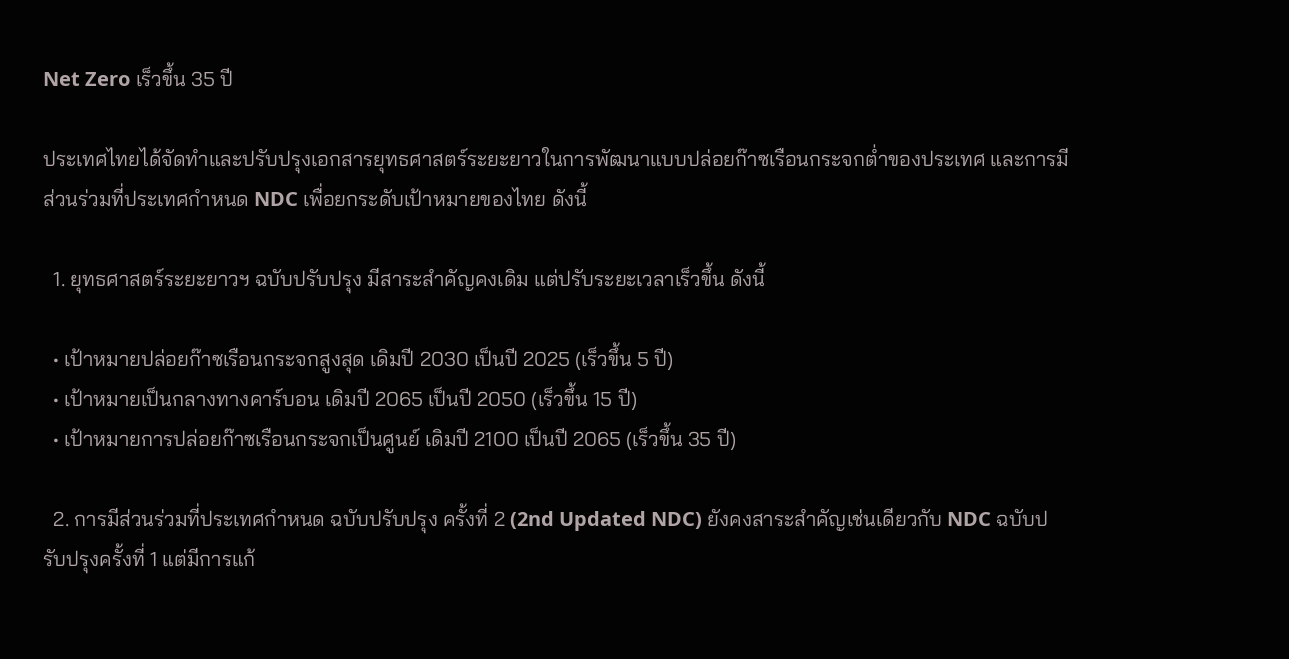Net Zero เร็วขึ้น 35 ปี

ประเทศไทยได้จัดทำและปรับปรุงเอกสารยุทธศาสตร์ระยะยาวในการพัฒนาแบบปล่อยก๊าซเรือนกระจกต่ำของประเทศ และการมีส่วนร่วมที่ประเทศกำหนด NDC เพื่อยกระดับเป้าหมายของไทย ดังนี้

  1. ยุทธศาสตร์ระยะยาวฯ ฉบับปรับปรุง มีสาระสำคัญคงเดิม แต่ปรับระยะเวลาเร็วขึ้น ดังนี้

  • เป้าหมายปล่อยก๊าซเรือนกระจกสูงสุด เดิมปี 2030 เป็นปี 2025 (เร็วขึ้น 5 ปี)
  • เป้าหมายเป็นกลางทางคาร์บอน เดิมปี 2065 เป็นปี 2050 (เร็วขึ้น 15 ปี)
  • เป้าหมายการปล่อยก๊าซเรือนกระจกเป็นศูนย์ เดิมปี 2100 เป็นปี 2065 (เร็วขึ้น 35 ปี)

  2. การมีส่วนร่วมที่ประเทศกำหนด ฉบับปรับปรุง ครั้งที่ 2 (2nd Updated NDC) ยังคงสาระสำคัญเช่นเดียวกับ NDC ฉบับปรับปรุงครั้งที่ 1 แต่มีการแก้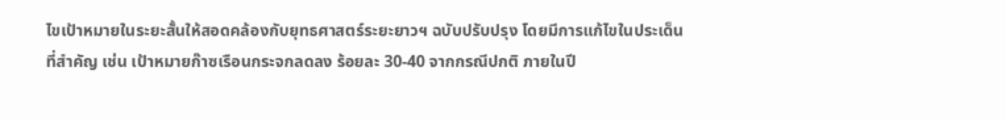ไขเป้าหมายในระยะสั้นให้สอดคล้องกับยุทธศาสตร์ระยะยาวฯ ฉบับปรับปรุง โดยมีการแก้ไขในประเด็นที่สำคัญ เช่น เป้าหมายก๊าซเรือนกระจกลดลง ร้อยละ 30-40 จากกรณีปกติ ภายในปี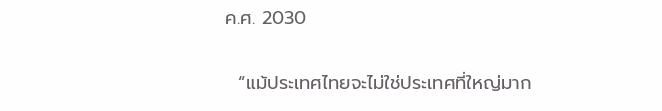ค.ศ. 2030

  “แม้ประเทศไทยจะไม่ใช่ประเทศที่ใหญ่มาก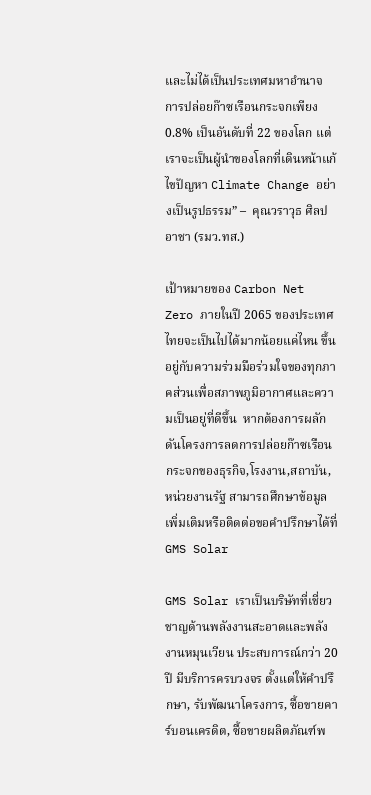และไม่ได้เป็นประเทศมหาอำนาจ การปล่อยก๊าซเรือนกระจกเพียง 0.8% เป็นอันดับที่ 22 ของโลก แต่เราจะเป็นผู้นำของโลกที่เดินหน้าแก้ไขปัญหา Climate Change อย่างเป็นรูปธรรม” –  คุณวราวุธ ศิลปอาชา (รมว.ทส.)

เป้าหมายของ Carbon Net Zero ภายในปี 2065 ของประเทศไทยจะเป็นไปได้มากน้อยแค่ไหน ขึ้นอยู่กับความร่วมมือร่วมใจของทุกภาคส่วนเพื่อสภาพภูมิอากาศและความเป็นอยู่ที่ดีขึ้น  หากต้องการผลักดันโครงการลดการปล่อยก๊าซเรือนกระจกของธุรกิจ,โรงงาน,สถาบัน,หน่วยงานรัฐ สามารถศึกษาข้อมูลเพิ่มเติมหรือติดต่อขอคำปรึกษาได้ที่ GMS Solar

GMS Solar เราเป็นบริษัทที่เชี่ยวชาญด้านพลังงานสะอาดและพลังงานหมุนเวียน ประสบการณ์กว่า 20 ปี มีบริการครบวงจร ตั้งแต่ให้คำปรึกษา, รับพัฒนาโครงการ, ซื้อขายคาร์บอนเครดิต, ซื้อขายผลิตภัณฑ์พ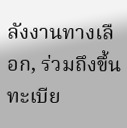ลังงานทางเลือก, ร่วมถึงขึ้นทะเบีย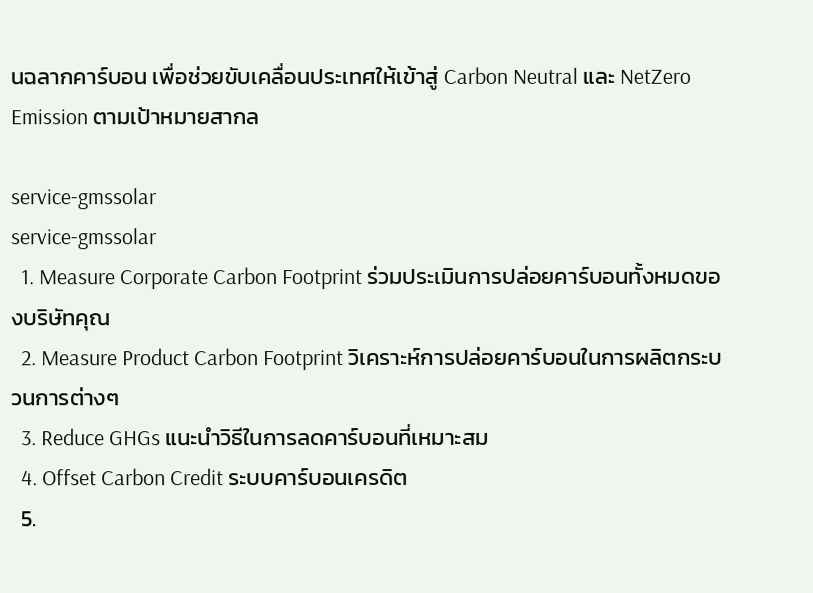นฉลากคาร์บอน เพื่อช่วยขับเคลื่อนประเทศให้เข้าสู่ Carbon Neutral และ NetZero Emission ตามเป้าหมายสากล

service-gmssolar
service-gmssolar
  1. Measure Corporate Carbon Footprint ร่วมประเมินการปล่อยคาร์บอนทั้งหมดของบริษัทคุณ
  2. Measure Product Carbon Footprint วิเคราะห์การปล่อยคาร์บอนในการผลิตกระบวนการต่างๆ
  3. Reduce GHGs แนะนำวิธีในการลดคาร์บอนที่เหมาะสม
  4. Offset Carbon Credit ระบบคาร์บอนเครดิต
  5.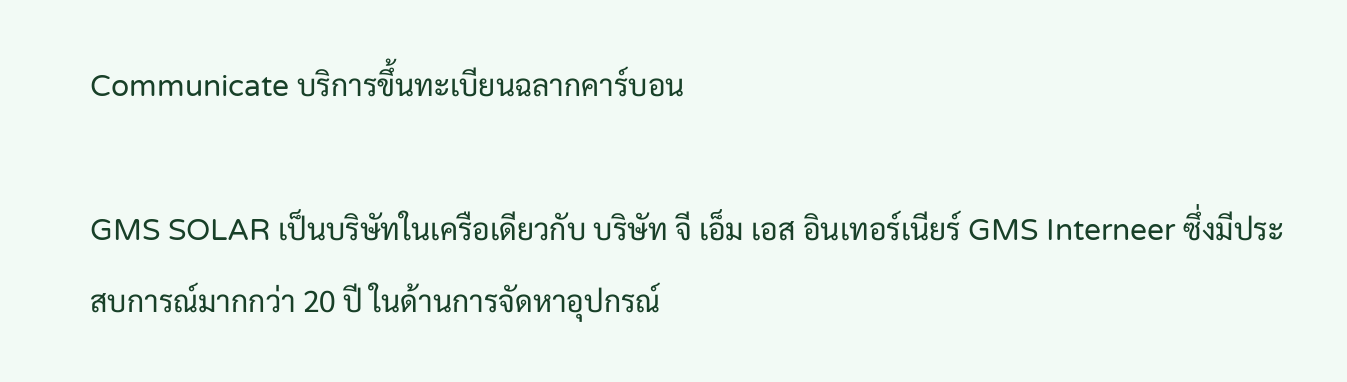Communicate บริการขึ้นทะเบียนฉลากคาร์บอน

GMS SOLAR เป็นบริษัทในเครือเดียวกับ บริษัท จี เอ็ม เอส อินเทอร์เนียร์ GMS Interneer ซึ่งมีประสบการณ์มากกว่า 20 ปี ในด้านการจัดหาอุปกรณ์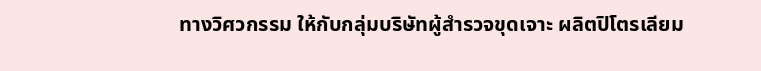ทางวิศวกรรม ให้กับกลุ่มบริษัทผู้สำรวจขุดเจาะ ผลิตปิโตรเลียม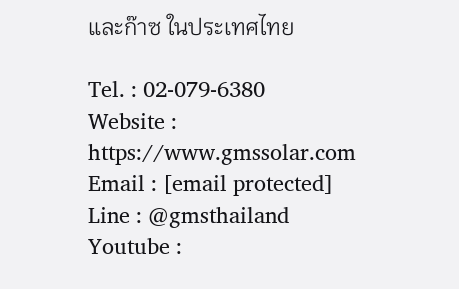และก๊าซ ในประเทศไทย

Tel. : 02-079-6380
Website : https://www.gmssolar.com
Email : [email protected]
Line : @gmsthailand
Youtube :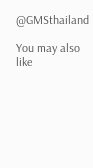@GMSthailand

You may also like